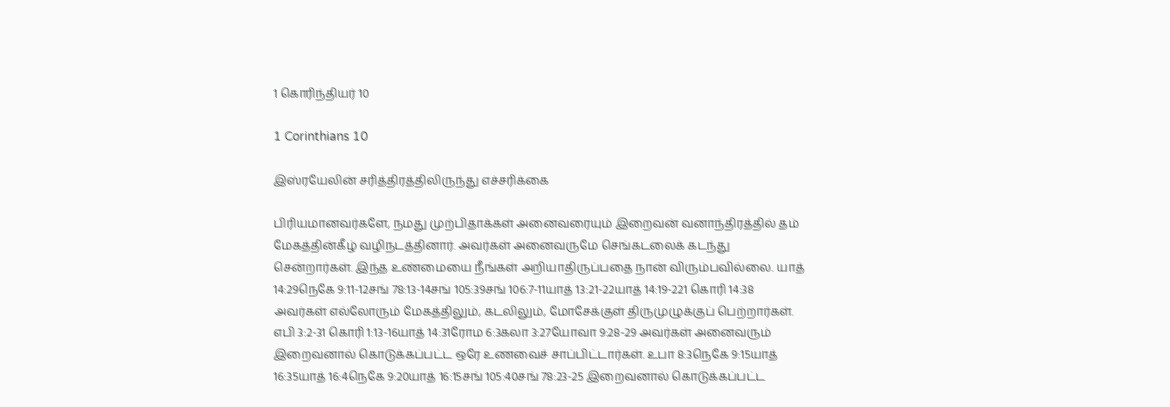1 கொரிந்தியர் 10

1 Corinthians 10

இஸ்ரயேலின் சரித்திரத்திலிருந்து எச்சரிக்கை

பிரியமானவர்களே, நமது முற்பிதாக்கள் அனைவரையும் இறைவன் வனாந்திரத்தில் தம் மேகத்தின்கீழ் வழிநடத்தினார். அவர்கள் அனைவருமே செங்கடலைக் கடந்து சென்றார்கள். இந்த உண்மையை நீங்கள் அறியாதிருப்பதை நான் விரும்பவில்லை. யாத் 14:29நெகே 9:11-12சங் 78:13-14சங் 105:39சங் 106:7-11யாத் 13:21-22யாத் 14:19-221 கொரி 14:38 அவர்கள் எல்லோரும் மேகத்திலும், கடலிலும், மோசேக்குள் திருமுழுக்குப் பெற்றார்கள். எபி 3:2-31 கொரி 1:13-16யாத் 14:31ரோம 6:3கலா 3:27யோவா 9:28-29 அவர்கள் அனைவரும் இறைவனால் கொடுக்கப்பட்ட ஒரே உணவைச் சாப்பிட்டார்கள். உபா 8:3நெகே 9:15யாத் 16:35யாத் 16:4நெகே 9:20யாத் 16:15சங் 105:40சங் 78:23-25 இறைவனால் கொடுக்கப்பட்ட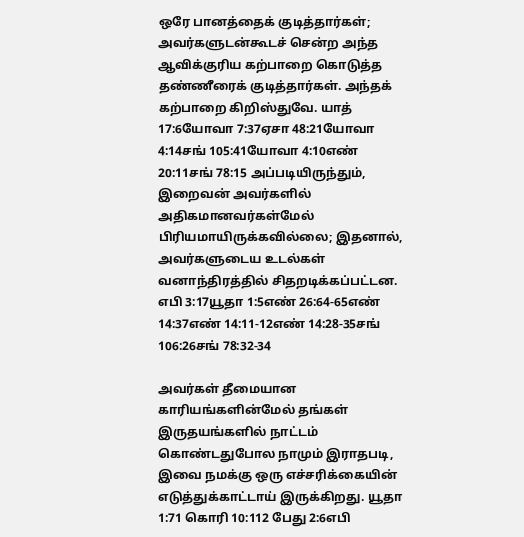ஒரே பானத்தைக் குடித்தார்கள்; அவர்களுடன்கூடச் சென்ற அந்த ஆவிக்குரிய கற்பாறை கொடுத்த தண்ணீரைக் குடித்தார்கள். அந்தக் கற்பாறை கிறிஸ்துவே. யாத் 17:6யோவா 7:37ஏசா 48:21யோவா 4:14சங் 105:41யோவா 4:10எண் 20:11சங் 78:15 அப்படியிருந்தும், இறைவன் அவர்களில் அதிகமானவர்கள்மேல் பிரியமாயிருக்கவில்லை; இதனால், அவர்களுடைய உடல்கள் வனாந்திரத்தில் சிதறடிக்கப்பட்டன. எபி 3:17யூதா 1:5எண் 26:64-65எண் 14:37எண் 14:11-12எண் 14:28-35சங் 106:26சங் 78:32-34

அவர்கள் தீமையான காரியங்களின்மேல் தங்கள் இருதயங்களில் நாட்டம் கொண்டதுபோல நாமும் இராதபடி, இவை நமக்கு ஒரு எச்சரிக்கையின் எடுத்துக்காட்டாய் இருக்கிறது. யூதா 1:71 கொரி 10:112 பேது 2:6எபி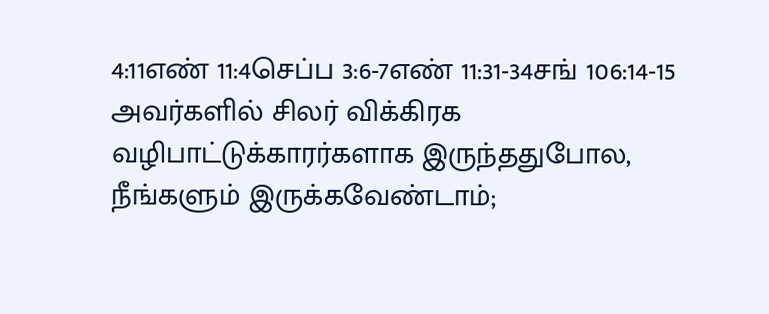4:11எண் 11:4செப்ப 3:6-7எண் 11:31-34சங் 106:14-15 அவர்களில் சிலர் விக்கிரக வழிபாட்டுக்காரர்களாக இருந்ததுபோல, நீங்களும் இருக்கவேண்டாம்;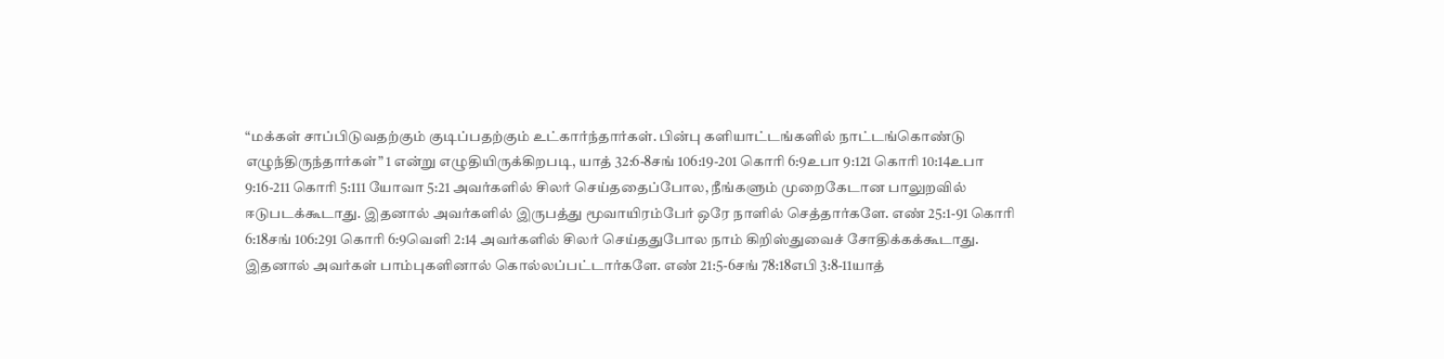“மக்கள் சாப்பிடுவதற்கும் குடிப்பதற்கும் உட்கார்ந்தார்கள். பின்பு களியாட்டங்களில் நாட்டங்கொண்டு எழுந்திருந்தார்கள்” 1 என்று எழுதியிருக்கிறபடி, யாத் 32:6-8சங் 106:19-201 கொரி 6:9உபா 9:121 கொரி 10:14உபா 9:16-211 கொரி 5:111 யோவா 5:21 அவர்களில் சிலர் செய்ததைப்போல, நீங்களும் முறைகேடான பாலுறவில் ஈடுபடக்கூடாது. இதனால் அவர்களில் இருபத்து மூவாயிரம்பேர் ஒரே நாளில் செத்தார்களே. எண் 25:1-91 கொரி 6:18சங் 106:291 கொரி 6:9வெளி 2:14 அவர்களில் சிலர் செய்ததுபோல நாம் கிறிஸ்துவைச் சோதிக்கக்கூடாது. இதனால் அவர்கள் பாம்புகளினால் கொல்லப்பட்டார்களே. எண் 21:5-6சங் 78:18எபி 3:8-11யாத்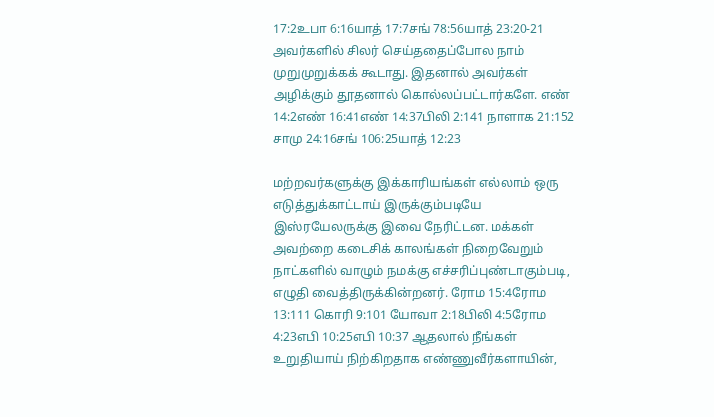17:2உபா 6:16யாத் 17:7சங் 78:56யாத் 23:20-21 அவர்களில் சிலர் செய்ததைப்போல நாம் முறுமுறுக்கக் கூடாது. இதனால் அவர்கள் அழிக்கும் தூதனால் கொல்லப்பட்டார்களே. எண் 14:2எண் 16:41எண் 14:37பிலி 2:141 நாளாக 21:152 சாமு 24:16சங் 106:25யாத் 12:23

மற்றவர்களுக்கு இக்காரியங்கள் எல்லாம் ஒரு எடுத்துக்காட்டாய் இருக்கும்படியே இஸ்ரயேலருக்கு இவை நேரிட்டன. மக்கள் அவற்றை கடைசிக் காலங்கள் நிறைவேறும் நாட்களில் வாழும் நமக்கு எச்சரிப்புண்டாகும்படி, எழுதி வைத்திருக்கின்றனர். ரோம 15:4ரோம 13:111 கொரி 9:101 யோவா 2:18பிலி 4:5ரோம 4:23எபி 10:25எபி 10:37 ஆதலால் நீங்கள் உறுதியாய் நிற்கிறதாக எண்ணுவீர்களாயின்,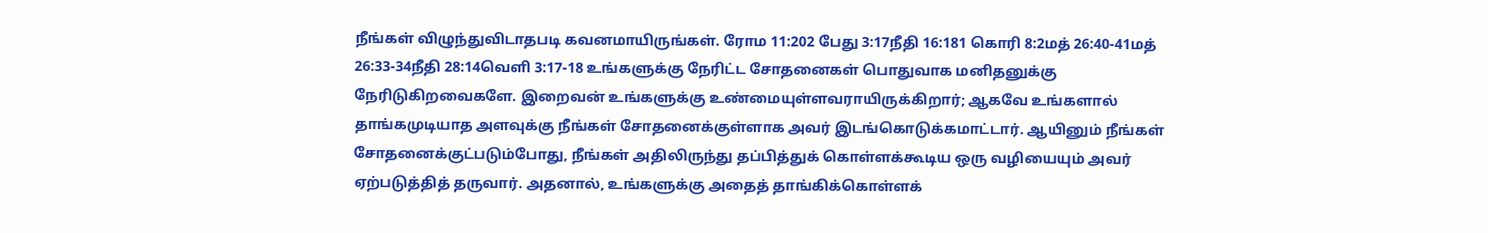நீங்கள் விழுந்துவிடாதபடி கவனமாயிருங்கள். ரோம 11:202 பேது 3:17நீதி 16:181 கொரி 8:2மத் 26:40-41மத் 26:33-34நீதி 28:14வெளி 3:17-18 உங்களுக்கு நேரிட்ட சோதனைகள் பொதுவாக மனிதனுக்கு நேரிடுகிறவைகளே. இறைவன் உங்களுக்கு உண்மையுள்ளவராயிருக்கிறார்; ஆகவே உங்களால் தாங்கமுடியாத அளவுக்கு நீங்கள் சோதனைக்குள்ளாக அவர் இடங்கொடுக்கமாட்டார். ஆயினும் நீங்கள் சோதனைக்குட்படும்போது, நீங்கள் அதிலிருந்து தப்பித்துக் கொள்ளக்கூடிய ஒரு வழியையும் அவர் ஏற்படுத்தித் தருவார். அதனால், உங்களுக்கு அதைத் தாங்கிக்கொள்ளக்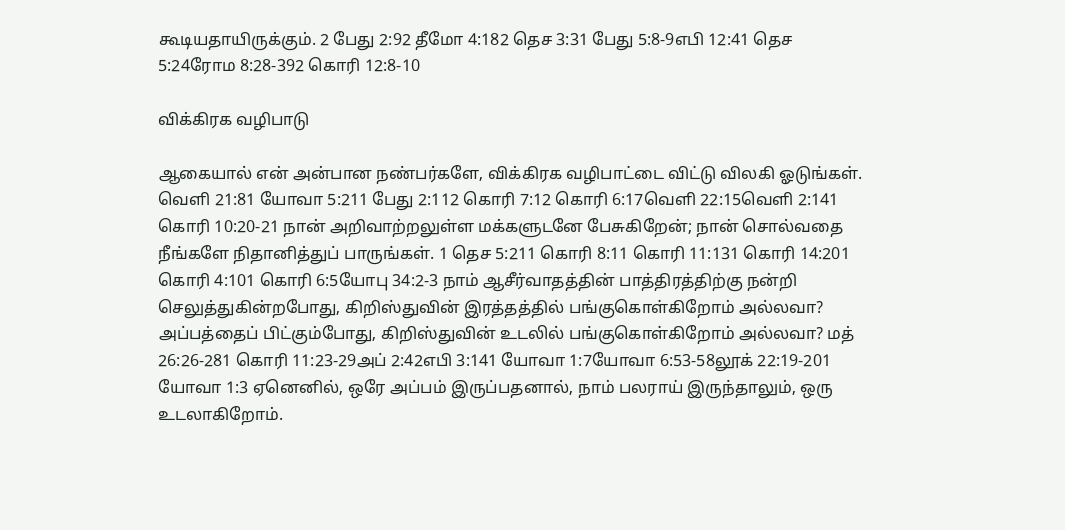கூடியதாயிருக்கும். 2 பேது 2:92 தீமோ 4:182 தெச 3:31 பேது 5:8-9எபி 12:41 தெச 5:24ரோம 8:28-392 கொரி 12:8-10

விக்கிரக வழிபாடு

ஆகையால் என் அன்பான நண்பர்களே, விக்கிரக வழிபாட்டை விட்டு விலகி ஓடுங்கள். வெளி 21:81 யோவா 5:211 பேது 2:112 கொரி 7:12 கொரி 6:17வெளி 22:15வெளி 2:141 கொரி 10:20-21 நான் அறிவாற்றலுள்ள மக்களுடனே பேசுகிறேன்; நான் சொல்வதை நீங்களே நிதானித்துப் பாருங்கள். 1 தெச 5:211 கொரி 8:11 கொரி 11:131 கொரி 14:201 கொரி 4:101 கொரி 6:5யோபு 34:2-3 நாம் ஆசீர்வாதத்தின் பாத்திரத்திற்கு நன்றி செலுத்துகின்றபோது, கிறிஸ்துவின் இரத்தத்தில் பங்குகொள்கிறோம் அல்லவா? அப்பத்தைப் பிட்கும்போது, கிறிஸ்துவின் உடலில் பங்குகொள்கிறோம் அல்லவா? மத் 26:26-281 கொரி 11:23-29அப் 2:42எபி 3:141 யோவா 1:7யோவா 6:53-58லூக் 22:19-201 யோவா 1:3 ஏனெனில், ஒரே அப்பம் இருப்பதனால், நாம் பலராய் இருந்தாலும், ஒரு உடலாகிறோம்.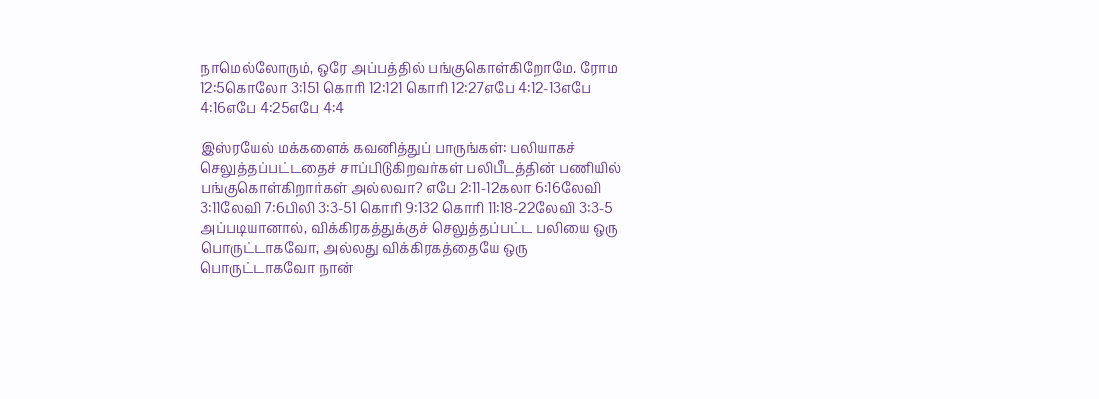நாமெல்லோரும், ஒரே அப்பத்தில் பங்குகொள்கிறோமே. ரோம 12:5கொலோ 3:151 கொரி 12:121 கொரி 12:27எபே 4:12-13எபே 4:16எபே 4:25எபே 4:4

இஸ்ரயேல் மக்களைக் கவனித்துப் பாருங்கள்: பலியாகச் செலுத்தப்பட்டதைச் சாப்பிடுகிறவர்கள் பலிபீடத்தின் பணியில் பங்குகொள்கிறார்கள் அல்லவா? எபே 2:11-12கலா 6:16லேவி 3:11லேவி 7:6பிலி 3:3-51 கொரி 9:132 கொரி 11:18-22லேவி 3:3-5 அப்படியானால், விக்கிரகத்துக்குச் செலுத்தப்பட்ட பலியை ஒரு பொருட்டாகவோ, அல்லது விக்கிரகத்தையே ஒரு பொருட்டாகவோ நான்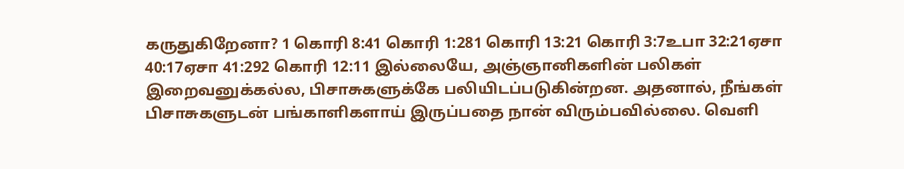கருதுகிறேனா? 1 கொரி 8:41 கொரி 1:281 கொரி 13:21 கொரி 3:7உபா 32:21ஏசா 40:17ஏசா 41:292 கொரி 12:11 இல்லையே, அஞ்ஞானிகளின் பலிகள் இறைவனுக்கல்ல, பிசாசுகளுக்கே பலியிடப்படுகின்றன. அதனால், நீங்கள் பிசாசுகளுடன் பங்காளிகளாய் இருப்பதை நான் விரும்பவில்லை. வெளி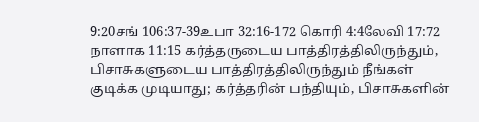9:20சங் 106:37-39உபா 32:16-172 கொரி 4:4லேவி 17:72 நாளாக 11:15 கர்த்தருடைய பாத்திரத்திலிருந்தும், பிசாசுகளுடைய பாத்திரத்திலிருந்தும் நீங்கள் குடிக்க முடியாது; கர்த்தரின் பந்தியும், பிசாசுகளின்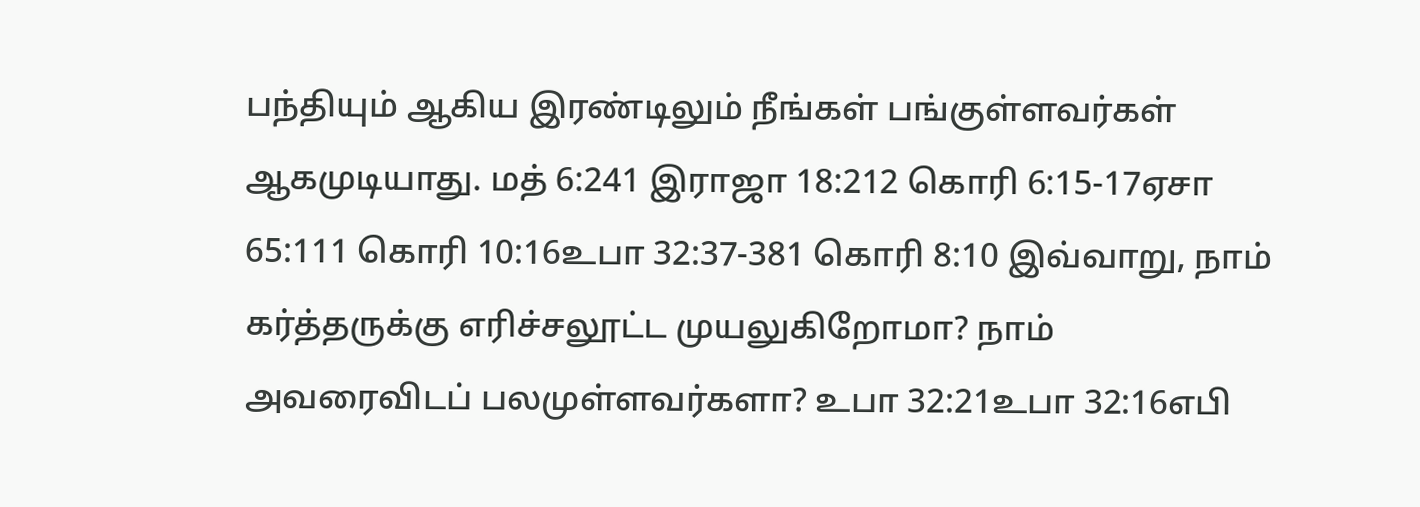பந்தியும் ஆகிய இரண்டிலும் நீங்கள் பங்குள்ளவர்கள் ஆகமுடியாது. மத் 6:241 இராஜா 18:212 கொரி 6:15-17ஏசா 65:111 கொரி 10:16உபா 32:37-381 கொரி 8:10 இவ்வாறு, நாம் கர்த்தருக்கு எரிச்சலூட்ட முயலுகிறோமா? நாம் அவரைவிடப் பலமுள்ளவர்களா? உபா 32:21உபா 32:16எபி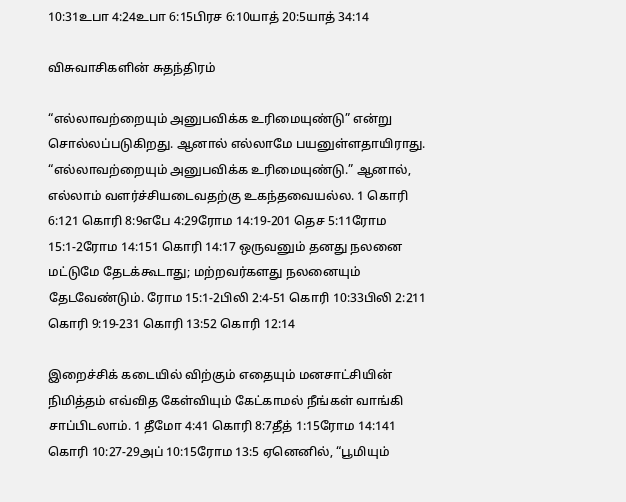10:31உபா 4:24உபா 6:15பிரச 6:10யாத் 20:5யாத் 34:14

விசுவாசிகளின் சுதந்திரம்

“எல்லாவற்றையும் அனுபவிக்க உரிமையுண்டு” என்று சொல்லப்படுகிறது. ஆனால் எல்லாமே பயனுள்ளதாயிராது. “எல்லாவற்றையும் அனுபவிக்க உரிமையுண்டு.” ஆனால், எல்லாம் வளர்ச்சியடைவதற்கு உகந்தவையல்ல. 1 கொரி 6:121 கொரி 8:9எபே 4:29ரோம 14:19-201 தெச 5:11ரோம 15:1-2ரோம 14:151 கொரி 14:17 ஒருவனும் தனது நலனை மட்டுமே தேடக்கூடாது; மற்றவர்களது நலனையும் தேடவேண்டும். ரோம 15:1-2பிலி 2:4-51 கொரி 10:33பிலி 2:211 கொரி 9:19-231 கொரி 13:52 கொரி 12:14

இறைச்சிக் கடையில் விற்கும் எதையும் மனசாட்சியின் நிமித்தம் எவ்வித கேள்வியும் கேட்காமல் நீங்கள் வாங்கி சாப்பிடலாம். 1 தீமோ 4:41 கொரி 8:7தீத் 1:15ரோம 14:141 கொரி 10:27-29அப் 10:15ரோம 13:5 ஏனெனில், “பூமியும்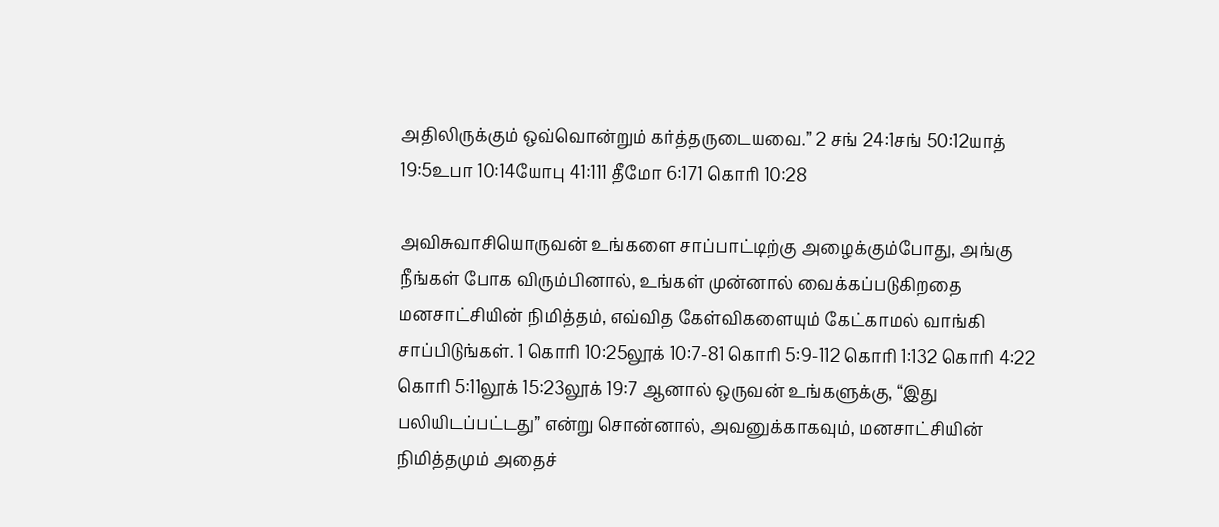அதிலிருக்கும் ஒவ்வொன்றும் கர்த்தருடையவை.” 2 சங் 24:1சங் 50:12யாத் 19:5உபா 10:14யோபு 41:111 தீமோ 6:171 கொரி 10:28

அவிசுவாசியொருவன் உங்களை சாப்பாட்டிற்கு அழைக்கும்போது, அங்கு நீங்கள் போக விரும்பினால், உங்கள் முன்னால் வைக்கப்படுகிறதை மனசாட்சியின் நிமித்தம், எவ்வித கேள்விகளையும் கேட்காமல் வாங்கி சாப்பிடுங்கள். 1 கொரி 10:25லூக் 10:7-81 கொரி 5:9-112 கொரி 1:132 கொரி 4:22 கொரி 5:11லூக் 15:23லூக் 19:7 ஆனால் ஒருவன் உங்களுக்கு, “இது பலியிடப்பட்டது” என்று சொன்னால், அவனுக்காகவும், மனசாட்சியின் நிமித்தமும் அதைச்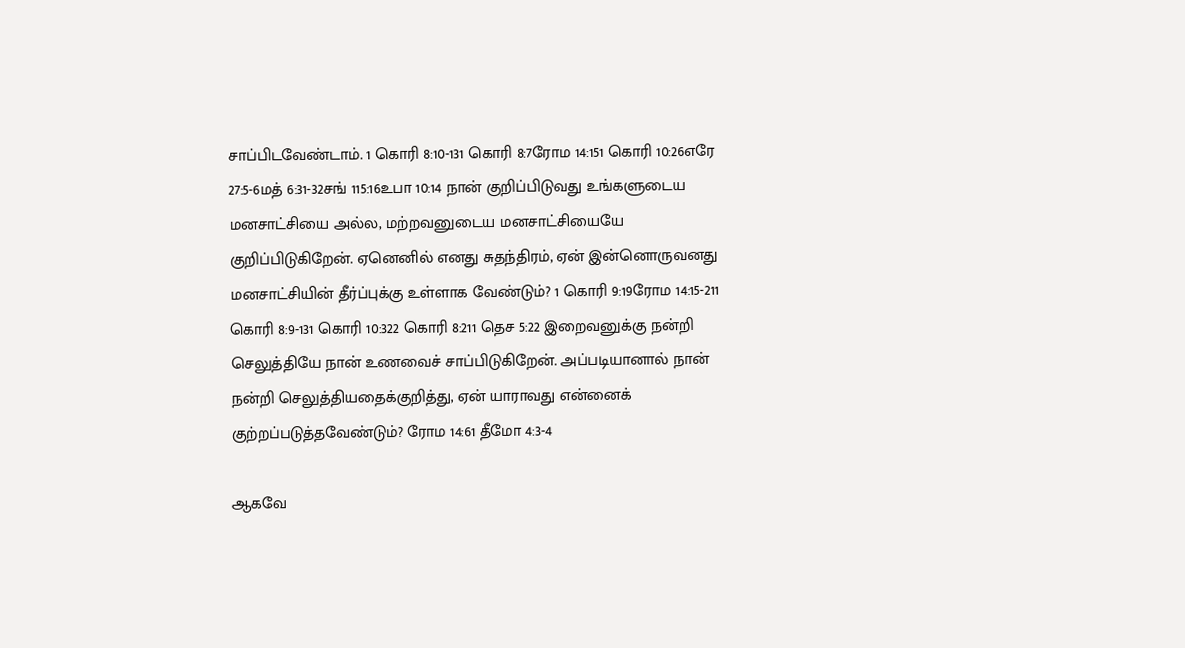சாப்பிடவேண்டாம். 1 கொரி 8:10-131 கொரி 8:7ரோம 14:151 கொரி 10:26எரே 27:5-6மத் 6:31-32சங் 115:16உபா 10:14 நான் குறிப்பிடுவது உங்களுடைய மனசாட்சியை அல்ல, மற்றவனுடைய மனசாட்சியையே குறிப்பிடுகிறேன். ஏனெனில் எனது சுதந்திரம், ஏன் இன்னொருவனது மனசாட்சியின் தீர்ப்புக்கு உள்ளாக வேண்டும்? 1 கொரி 9:19ரோம 14:15-211 கொரி 8:9-131 கொரி 10:322 கொரி 8:211 தெச 5:22 இறைவனுக்கு நன்றி செலுத்தியே நான் உணவைச் சாப்பிடுகிறேன். அப்படியானால் நான் நன்றி செலுத்தியதைக்குறித்து, ஏன் யாராவது என்னைக் குற்றப்படுத்தவேண்டும்? ரோம 14:61 தீமோ 4:3-4

ஆகவே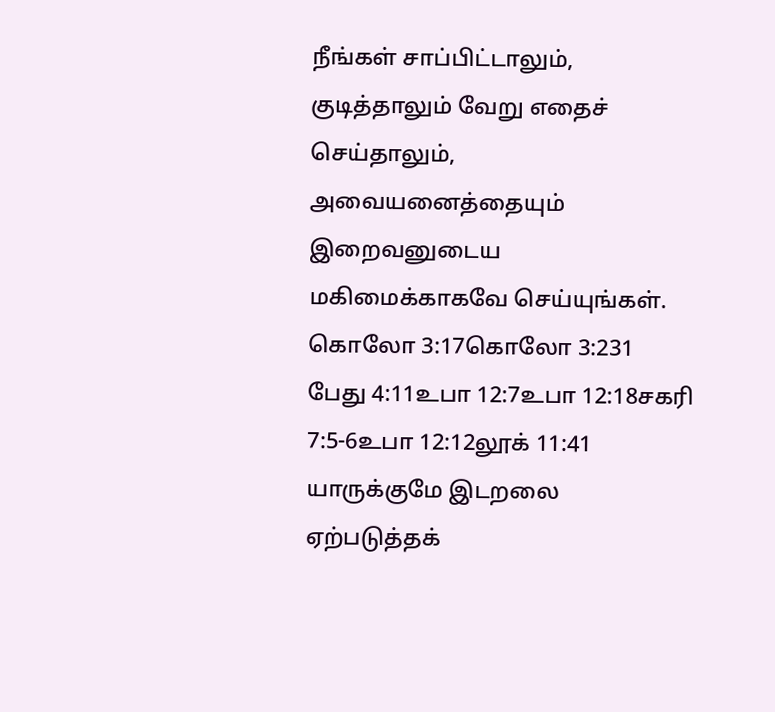நீங்கள் சாப்பிட்டாலும், குடித்தாலும் வேறு எதைச் செய்தாலும், அவையனைத்தையும் இறைவனுடைய மகிமைக்காகவே செய்யுங்கள். கொலோ 3:17கொலோ 3:231 பேது 4:11உபா 12:7உபா 12:18சகரி 7:5-6உபா 12:12லூக் 11:41 யாருக்குமே இடறலை ஏற்படுத்தக்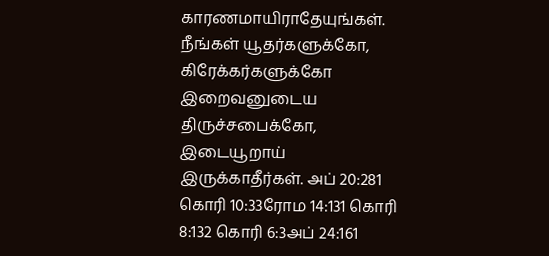காரணமாயிராதேயுங்கள். நீங்கள் யூதர்களுக்கோ, கிரேக்கர்களுக்கோ இறைவனுடைய திருச்சபைக்கோ, இடையூறாய் இருக்காதீர்கள். அப் 20:281 கொரி 10:33ரோம 14:131 கொரி 8:132 கொரி 6:3அப் 24:161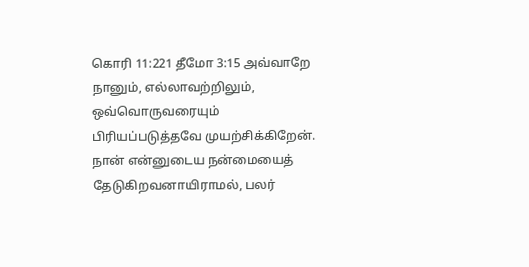கொரி 11:221 தீமோ 3:15 அவ்வாறே நானும், எல்லாவற்றிலும், ஒவ்வொருவரையும் பிரியப்படுத்தவே முயற்சிக்கிறேன். நான் என்னுடைய நன்மையைத் தேடுகிறவனாயிராமல், பலர்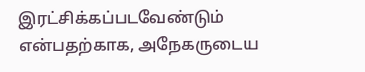இரட்சிக்கப்படவேண்டும் என்பதற்காக, அநேகருடைய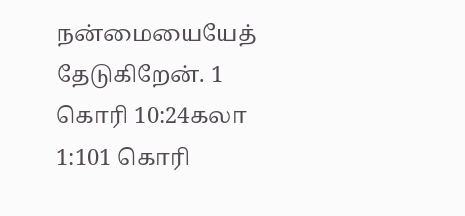நன்மையையேத் தேடுகிறேன். 1 கொரி 10:24கலா 1:101 கொரி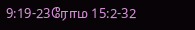9:19-23ரோம 15:2-32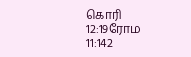கொரி 12:19ரோம 11:142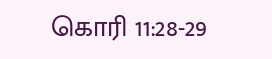கொரி 11:28-29